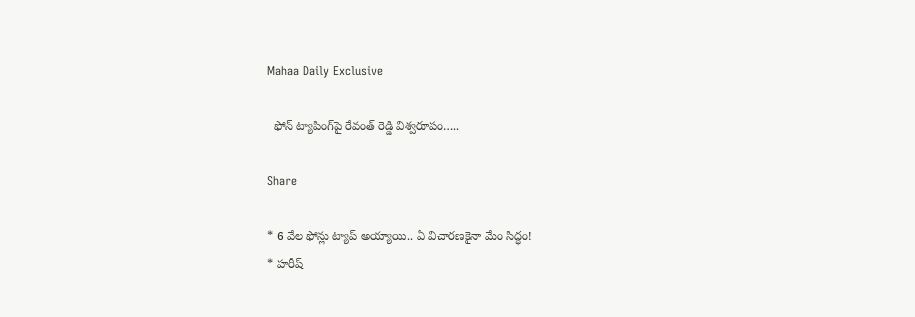Mahaa Daily Exclusive

  ఫోన్ ట్యాపింగ్‌పై రేవంత్ రెడ్డి విశ్వరూపం…..

Share

* 6 వేల ఫోన్లు ట్యాప్ అయ్యాయి.. ఏ విచారణకైనా మేం సిద్ధం!
* హరీష్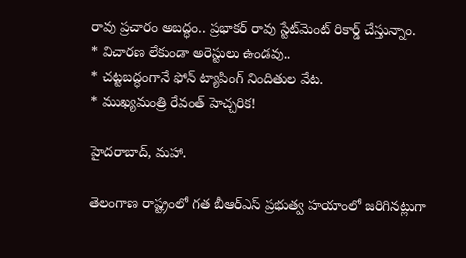రావు ప్రచారం అబద్ధం.. ప్రభాకర్ రావు స్టేట్‌మెంట్ రికార్డ్ చేస్తున్నాం.
* విచారణ లేకుండా అరెస్టులు ఉండవు..
* చట్టబద్ధంగానే ఫోన్ ట్యాపింగ్ నిందితుల వేట.
* ముఖ్యమంత్రి రేవంత్ హెచ్చరిక!

హైదరాబాద్, మహా.

తెలంగాణ రాష్ట్రంలో గత బీఆర్ఎస్ ప్రభుత్వ హయాంలో జరిగినట్లుగా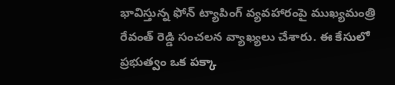భావిస్తున్న ఫోన్ ట్యాపింగ్ వ్యవహారంపై ముఖ్యమంత్రి రేవంత్ రెడ్డి సంచలన వ్యాఖ్యలు చేశారు. ఈ కేసులో ప్రభుత్వం ఒక పక్కా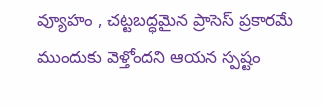వ్యూహం , చట్టబద్ధమైన ప్రాసెస్ ప్రకారమే ముందుకు వెళ్తోందని ఆయన స్పష్టం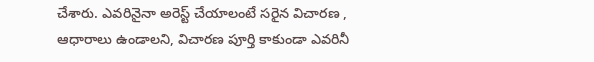చేశారు. ఎవరినైనా అరెస్ట్ చేయాలంటే సరైన విచారణ , ఆధారాలు ఉండాలని, విచారణ పూర్తి కాకుండా ఎవరినీ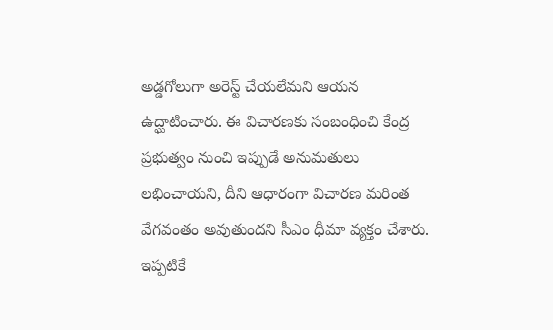అడ్డగోలుగా అరెస్ట్ చేయలేమని ఆయన ఉద్ఘాటించారు. ఈ విచారణకు సంబంధించి కేంద్ర ప్రభుత్వం నుంచి ఇప్పుడే అనుమతులు లభించాయని, దీని ఆధారంగా విచారణ మరింత వేగవంతం అవుతుందని సీఎం ధీమా వ్యక్తం చేశారు. ఇప్పటికే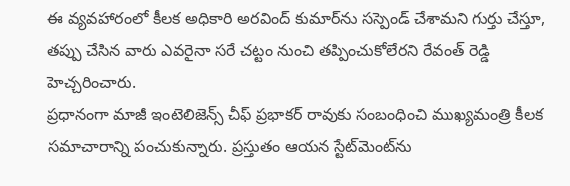ఈ వ్యవహారంలో కీలక అధికారి అరవింద్ కుమార్‌ను సస్పెండ్ చేశామని గుర్తు చేస్తూ, తప్పు చేసిన వారు ఎవరైనా సరే చట్టం నుంచి తప్పించుకోలేరని రేవంత్ రెడ్డి హెచ్చరించారు.
ప్రధానంగా మాజీ ఇంటెలిజెన్స్ చీఫ్ ప్రభాకర్ రావుకు సంబంధించి ముఖ్యమంత్రి కీలక సమాచారాన్ని పంచుకున్నారు. ప్రస్తుతం ఆయన స్టేట్‌మెంట్‌ను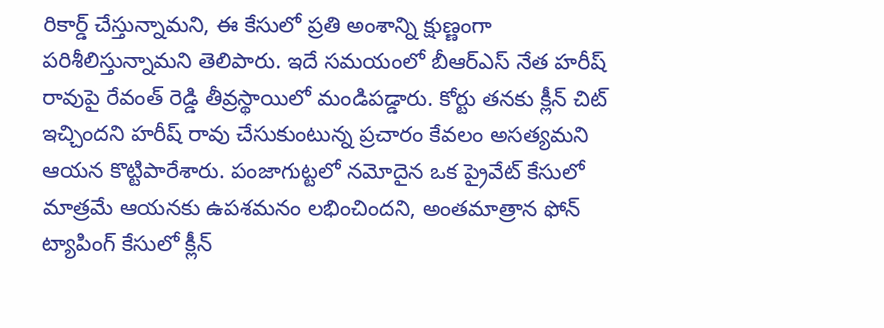రికార్డ్ చేస్తున్నామని, ఈ కేసులో ప్రతి అంశాన్ని క్షుణ్ణంగా పరిశీలిస్తున్నామని తెలిపారు. ఇదే సమయంలో బీఆర్ఎస్ నేత హరీష్ రావుపై రేవంత్ రెడ్డి తీవ్రస్థాయిలో మండిపడ్డారు. కోర్టు తనకు క్లీన్ చిట్ ఇచ్చిందని హరీష్ రావు చేసుకుంటున్న ప్రచారం కేవలం అసత్యమని ఆయన కొట్టిపారేశారు. పంజాగుట్టలో నమోదైన ఒక ప్రైవేట్ కేసులో మాత్రమే ఆయనకు ఉపశమనం లభించిందని, అంతమాత్రాన ఫోన్ ట్యాపింగ్ కేసులో క్లీన్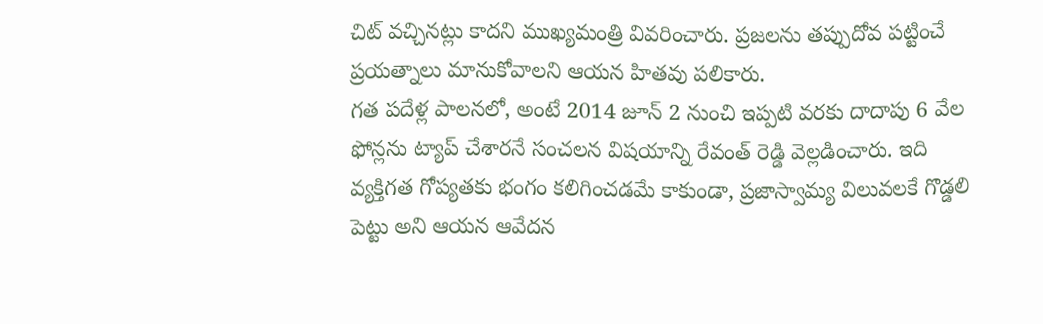చిట్ వచ్చినట్లు కాదని ముఖ్యమంత్రి వివరించారు. ప్రజలను తప్పుదోవ పట్టించే ప్రయత్నాలు మానుకోవాలని ఆయన హితవు పలికారు.
గత పదేళ్ల పాలనలో, అంటే 2014 జూన్ 2 నుంచి ఇప్పటి వరకు దాదాపు 6 వేల ఫోన్లను ట్యాప్ చేశారనే సంచలన విషయాన్ని రేవంత్ రెడ్డి వెల్లడించారు. ఇది వ్యక్తిగత గోప్యతకు భంగం కలిగించడమే కాకుండా, ప్రజాస్వామ్య విలువలకే గొడ్డలి పెట్టు అని ఆయన ఆవేదన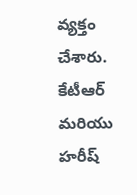వ్యక్తం చేశారు. కేటీఆర్ మరియు హరీష్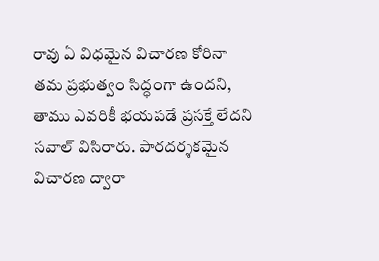రావు ఏ విధమైన విచారణ కోరినా తమ ప్రభుత్వం సిద్ధంగా ఉందని, తాము ఎవరికీ భయపడే ప్రసక్తే లేదని సవాల్ విసిరారు. పారదర్శకమైన విచారణ ద్వారా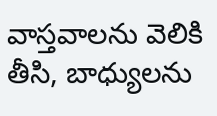వాస్తవాలను వెలికి తీసి, బాధ్యులను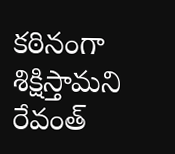కఠినంగా శిక్షిస్తామని రేవంత్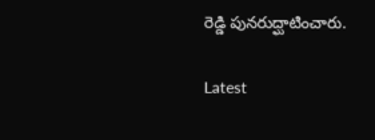రెడ్డి పునరుద్ఘాటించారు.

Latest